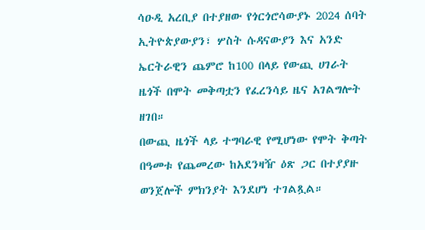ሳዑዲ አረቢያ በተያዘው የጎርጎሮሳውያኑ 2024 ሰባት ኢትዮጵያውያን፣ ሦስት ሱዳናውያን እና አንድ ኤርትራዊን ጨምሮ ከ100 በላይ የውጪ ሀገራት ዜጎች በሞት መቅጣቷን የፈረንሳይ ዜና አገልግሎት ዘገበ።
በውጪ ዜጎች ላይ ተግባራዊ የሚሆነው የሞት ቅጣት በዓመቱ የጨመረው ከአደንዛዥ ዕጽ ጋር በተያያዙ ወንጀሎች ምክንያት እንደሆነ ተገልጿል።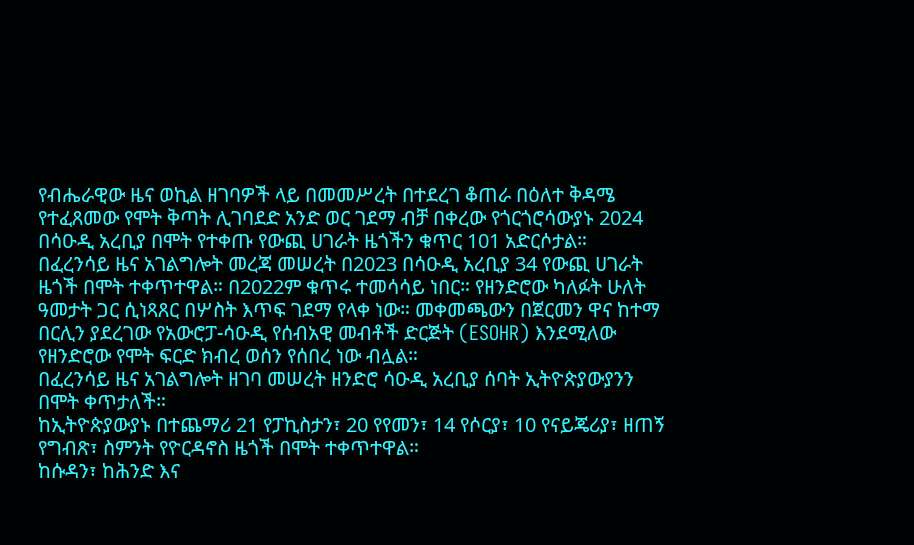የብሔራዊው ዜና ወኪል ዘገባዎች ላይ በመመሥረት በተደረገ ቆጠራ በዕለተ ቅዳሜ የተፈጸመው የሞት ቅጣት ሊገባደድ አንድ ወር ገደማ ብቻ በቀረው የጎርጎሮሳውያኑ 2024 በሳዑዲ አረቢያ በሞት የተቀጡ የውጪ ሀገራት ዜጎችን ቁጥር 101 አድርሶታል።
በፈረንሳይ ዜና አገልግሎት መረጃ መሠረት በ2023 በሳዑዲ አረቢያ 34 የውጪ ሀገራት ዜጎች በሞት ተቀጥተዋል። በ2022ም ቁጥሩ ተመሳሳይ ነበር። የዘንድሮው ካለፉት ሁለት ዓመታት ጋር ሲነጻጸር በሦስት እጥፍ ገደማ የላቀ ነው። መቀመጫውን በጀርመን ዋና ከተማ በርሊን ያደረገው የአውሮፓ-ሳዑዲ የሰብአዊ መብቶች ድርጅት (ESOHR) እንደሚለው የዘንድሮው የሞት ፍርድ ክብረ ወሰን የሰበረ ነው ብሏል።
በፈረንሳይ ዜና አገልግሎት ዘገባ መሠረት ዘንድሮ ሳዑዲ አረቢያ ሰባት ኢትዮጵያውያንን በሞት ቀጥታለች።
ከኢትዮጵያውያኑ በተጨማሪ 21 የፓኪስታን፣ 20 የየመን፣ 14 የሶርያ፣ 10 የናይጄሪያ፣ ዘጠኝ የግብጽ፣ ስምንት የዮርዳኖስ ዜጎች በሞት ተቀጥተዋል።
ከሱዳን፣ ከሕንድ እና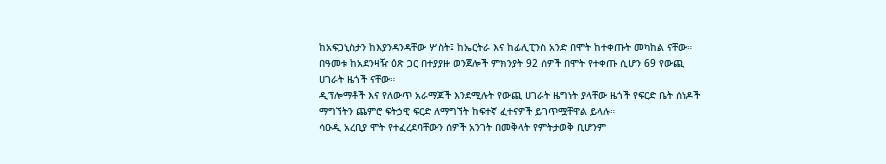ከአፍጋኒስታን ከእያንዳንዳቸው ሦስት፤ ከኤርትራ እና ከፊሊፒንስ አንድ በሞት ከተቀጡት መካከል ናቸው።
በዓመቱ ከአደንዛዥ ዕጽ ጋር በተያያዙ ወንጀሎች ምክንያት 92 ሰዎች በሞት የተቀጡ ሲሆን 69 የውጪ ሀገራት ዜጎች ናቸው።
ዲፕሎማቶች እና የለውጥ አራማጆች እንደሚሉት የውጪ ሀገራት ዜግነት ያላቸው ዜጎች የፍርድ ቤት ሰነዶች ማግኘትን ጨምሮ ፍትኃዊ ፍርድ ለማግኘት ከፍተኛ ፈተናዎች ይገጥሟቸዋል ይላሉ።
ሳዑዲ አረቢያ ሞት የተፈረደባቸውን ሰዎች አንገት በመቅላት የምትታወቅ ቢሆንም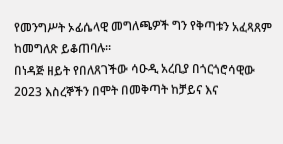የመንግሥት ኦፊሴላዊ መግለጫዎች ግን የቅጣቱን አፈጻጸም ከመግለጽ ይቆጠባሉ።
በነዳጅ ዘይት የበለጸገችው ሳዑዲ አረቢያ በጎርጎሮሳዊው 2023 እስረኞችን በሞት በመቅጣት ከቻይና እና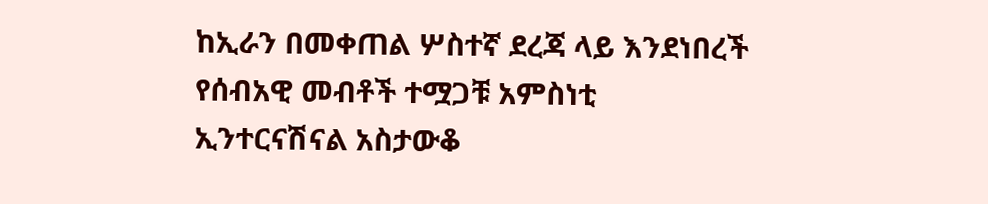ከኢራን በመቀጠል ሦስተኛ ደረጃ ላይ እንደነበረች የሰብአዊ መብቶች ተሟጋቹ አምስነቲ ኢንተርናሽናል አስታውቆ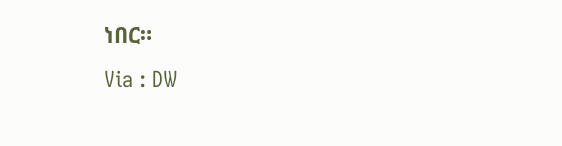ነበር።
Via : DW